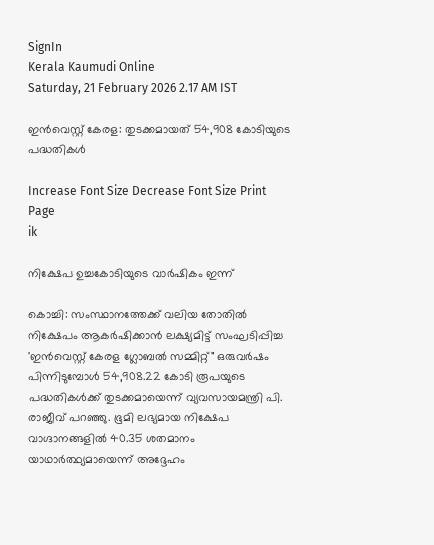SignIn
Kerala Kaumudi Online
Saturday, 21 February 2026 2.17 AM IST

ഇൻവെസ്റ്റ് കേരള: തുടക്കമായത് 54,908 കോടിയുടെ പദ്ധതികൾ

Increase Font Size Decrease Font Size Print Page
ik

നിക്ഷേപ ഉച്ചകോടിയുടെ വാർഷികം ഇന്ന്

കൊച്ചി: സംസ്ഥാനത്തേക്ക് വലിയ തോതിൽ നിക്ഷേപം ആകർഷിക്കാൻ ലക്ഷ്യമിട്ട് സംഘടിപ്പിച്ച 'ഇൻവെസ്റ്റ് കേരള ഗ്ലോബൽ സമ്മിറ്റ്" ഒരുവർഷം പിന്നിടുമ്പോൾ 54,908.22 കോടി രൂപയുടെ പദ്ധതികൾക്ക് തുടക്കമായെന്ന് വ്യവസായമന്ത്രി പി. രാജീവ് പറഞ്ഞു. ഭൂമി ലഭ്യമായ നിക്ഷേപ വാഗ്ദാനങ്ങളിൽ 40.35 ശതമാനം യാഥാർത്ഥ്യമായെന്ന് അദ്ദേഹം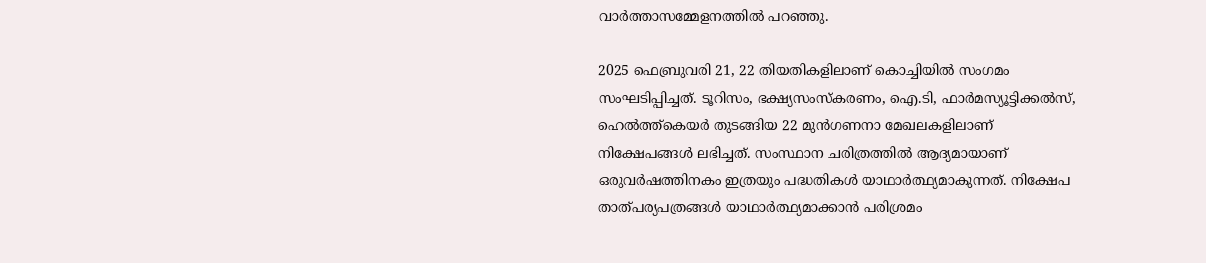വാർത്താസമ്മേളനത്തിൽ പറഞ്ഞു.

2025 ഫെബ്രുവരി 21, 22 തിയതികളിലാണ് കൊച്ചിയിൽ സംഗമം സംഘടിപ്പിച്ചത്. ടൂറിസം, ഭക്ഷ്യസംസ്‌കരണം, ഐ.ടി, ഫാർമസ്യൂട്ടിക്കൽസ്, ഹെൽത്ത്‌കെയർ തുടങ്ങിയ 22 മുൻഗണനാ മേഖലകളിലാണ് നിക്ഷേപങ്ങൾ ലഭിച്ചത്. സംസ്ഥാന ചരിത്രത്തിൽ ആദ്യമായാണ് ഒരുവർഷത്തിനകം ഇത്രയും പദ്ധതികൾ യാഥാർത്ഥ്യമാകുന്നത്. നിക്ഷേപ താത്പര്യപത്രങ്ങൾ യാഥാർത്ഥ്യമാക്കാൻ പരിശ്രമം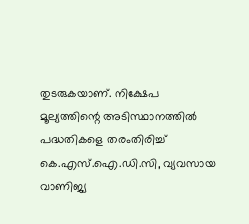തുടരുകയാണ്. നിക്ഷേപ മൂല്യത്തിന്റെ അടിസ്ഥാനത്തിൽ പദ്ധതികളെ തരംതിരിച്ച് കെ.എസ്.ഐ.ഡി.സി, വ്യവസായ വാണിജ്യ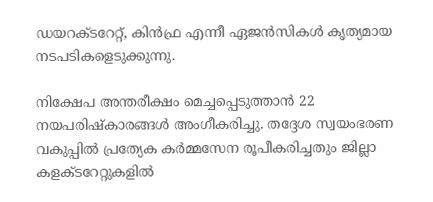ഡയറക്ടറേറ്റ്, കിൻഫ്ര എന്നീ ഏജൻസികൾ കൃത്യമായ നടപടികളെടുക്കുന്നു.

നിക്ഷേപ അന്തരീക്ഷം മെച്ചപ്പെടുത്താൻ 22 നയപരിഷ്‌കാരങ്ങൾ അംഗീകരിച്ചു. തദ്ദേശ സ്വയംഭരണ വകുപ്പിൽ പ്രത്യേക കർമ്മസേന രൂപീകരിച്ചതും ജില്ലാ കളക്ടറേറ്റുകളിൽ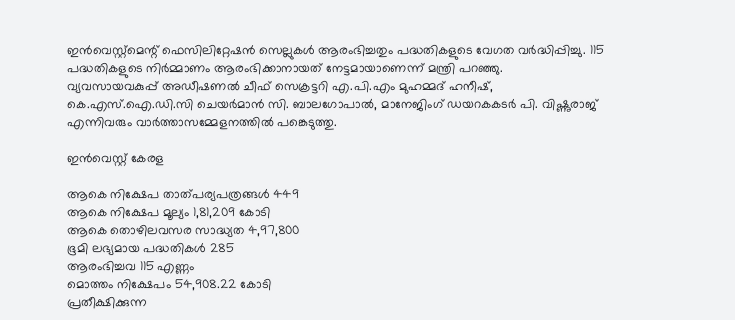ഇൻവെസ്റ്റ്‌മെന്റ് ഫെസിലിറ്റേഷൻ സെല്ലുകൾ ആരംഭിച്ചതും പദ്ധതികളുടെ വേഗത വർദ്ധിപ്പിച്ചു. 115 പദ്ധതികളുടെ നിർമ്മാണം ആരംഭിക്കാനായത് നേട്ടമായാണെന്ന് മന്ത്രി പറഞ്ഞു.
വ്യവസായവകുപ്പ് അഡീഷണൽ ചീഫ് സെക്രട്ടറി എ.പി.എം മുഹമ്മദ് ഹനീഷ്, കെ.എസ്‌.ഐ.ഡി.സി ചെയർമാൻ സി. ബാലഗോപാൽ, മാനേജിംഗ് ഡയറകക‌ടർ പി. വിഷ്ണുരാജ് എന്നിവരും വാർത്താസമ്മേളനത്തിൽ പങ്കെടുത്തു.

ഇൻവെസ്റ്റ് കേരള

ആകെ നിക്ഷേപ താത്പര്യപത്രങ്ങൾ 449
ആകെ നിക്ഷേപ മൂല്യം 1,81,209 കോടി
ആകെ തൊഴിലവസര സാദ്ധ്യത 4,97,800
ഭൂമി ലഭ്യമായ പദ്ധതികൾ 285
ആരംഭിച്ചവ 115 എണ്ണം
മൊത്തം നിക്ഷേപം 54,908.22 കോടി
പ്രതീക്ഷിക്കുന്ന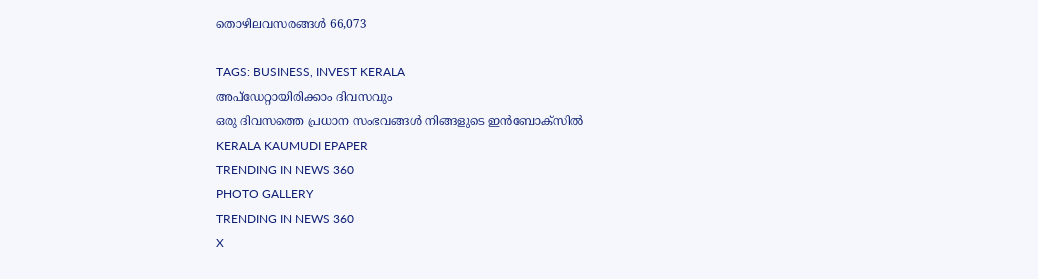തൊഴിലവസരങ്ങൾ 66,073

TAGS: BUSINESS, INVEST KERALA
അപ്ഡേറ്റായിരിക്കാം ദിവസവും
ഒരു ദിവസത്തെ പ്രധാന സംഭവങ്ങൾ നിങ്ങളുടെ ഇൻബോക്സിൽ
KERALA KAUMUDI EPAPER
TRENDING IN NEWS 360
PHOTO GALLERY
TRENDING IN NEWS 360
X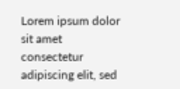Lorem ipsum dolor sit amet
consectetur adipiscing elit, sed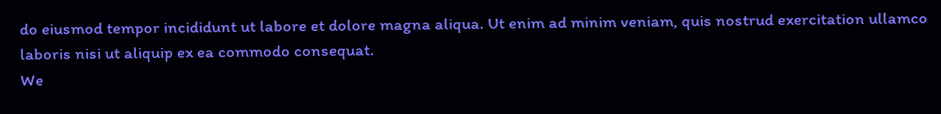do eiusmod tempor incididunt ut labore et dolore magna aliqua. Ut enim ad minim veniam, quis nostrud exercitation ullamco laboris nisi ut aliquip ex ea commodo consequat.
We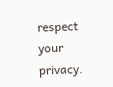respect your privacy.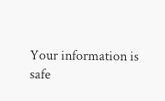Your information is safe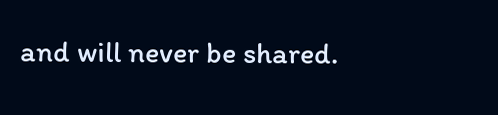and will never be shared.